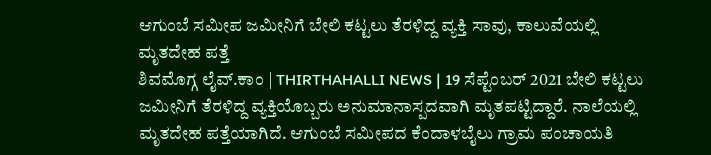ಆಗುಂಬೆ ಸಮೀಪ ಜಮೀನಿಗೆ ಬೇಲಿ ಕಟ್ಟಲು ತೆರಳಿದ್ದ ವ್ಯಕ್ತಿ ಸಾವು, ಕಾಲುವೆಯಲ್ಲಿ ಮೃತದೇಹ ಪತ್ತೆ
ಶಿವಮೊಗ್ಗ ಲೈವ್.ಕಾಂ | THIRTHAHALLI NEWS | 19 ಸೆಪ್ಟೆಂಬರ್ 2021 ಬೇಲಿ ಕಟ್ಟಲು ಜಮೀನಿಗೆ ತೆರಳಿದ್ದ ವ್ಯಕ್ತಿಯೊಬ್ಬರು ಅನುಮಾನಾಸ್ಪದವಾಗಿ ಮೃತಪಟ್ಟಿದ್ದಾರೆ. ನಾಲೆಯಲ್ಲಿ ಮೃತದೇಹ ಪತ್ತೆಯಾಗಿದೆ. ಆಗುಂಬೆ ಸಮೀಪದ ಕೆಂದಾಳಬೈಲು ಗ್ರಾಮ ಪಂಚಾಯತಿ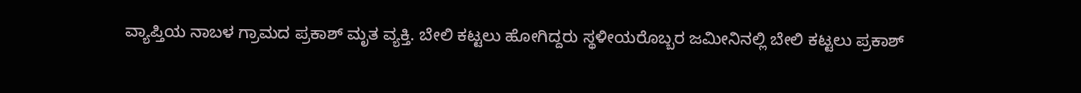ವ್ಯಾಪ್ತಿಯ ನಾಬಳ ಗ್ರಾಮದ ಪ್ರಕಾಶ್ ಮೃತ ವ್ಯಕ್ತಿ. ಬೇಲಿ ಕಟ್ಟಲು ಹೋಗಿದ್ದರು ಸ್ಥಳೀಯರೊಬ್ಬರ ಜಮೀನಿನಲ್ಲಿ ಬೇಲಿ ಕಟ್ಟಲು ಪ್ರಕಾಶ್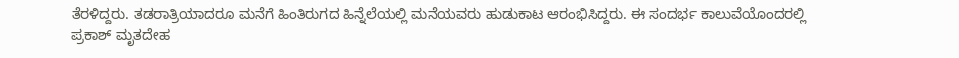ತೆರಳಿದ್ದರು. ತಡರಾತ್ರಿಯಾದರೂ ಮನೆಗೆ ಹಿಂತಿರುಗದ ಹಿನ್ನೆಲೆಯಲ್ಲಿ ಮನೆಯವರು ಹುಡುಕಾಟ ಆರಂಭಿಸಿದ್ದರು. ಈ ಸಂದರ್ಭ ಕಾಲುವೆಯೊಂದರಲ್ಲಿ ಪ್ರಕಾಶ್ ಮೃತದೇಹ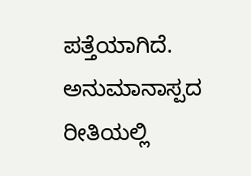ಪತ್ತೆಯಾಗಿದೆ. ಅನುಮಾನಾಸ್ಪದ ರೀತಿಯಲ್ಲಿ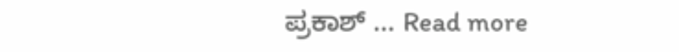ಪ್ರಕಾಶ್ … Read more